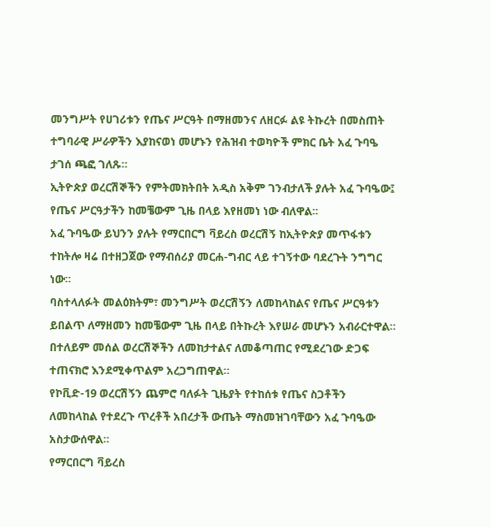መንግሥት የሀገሪቱን የጤና ሥርዓት በማዘመንና ለዘርፉ ልዩ ትኩረት በመስጠት ተግባራዊ ሥራዎችን እያከናወነ መሆኑን የሕዝብ ተወካዮች ምክር ቤት አፈ ጉባዔ ታገሰ ጫፎ ገለጹ።
ኢትዮጵያ ወረርሽኞችን የምትመክትበት አዲስ አቅም ገንብታለች ያሉት አፈ ጉባዔው፤ የጤና ሥርዓታችን ከመቼውም ጊዜ በላይ እየዘመነ ነው ብለዋል፡፡
አፈ ጉባዔው ይህንን ያሉት የማርበርግ ቫይረስ ወረርሽኝ ከኢትዮጵያ መጥፋቱን ተከትሎ ዛሬ በተዘጋጀው የማብሰሪያ መርሐ-ግብር ላይ ተገኝተው ባደረጉት ንግግር ነው።
ባስተላለፉት መልዕክትም፣ መንግሥት ወረርሽኝን ለመከላከልና የጤና ሥርዓቱን ይበልጥ ለማዘመን ከመቼውም ጊዜ በላይ በትኩረት እየሠራ መሆኑን አብራርተዋል። በተለይም መሰል ወረርሽኞችን ለመከታተልና ለመቆጣጠር የሚደረገው ድጋፍ ተጠናክሮ እንደሚቀጥልም አረጋግጠዋል።
የኮቪድ-19 ወረርሽኝን ጨምሮ ባለፉት ጊዜያት የተከሰቱ የጤና ስጋቶችን ለመከላከል የተደረጉ ጥረቶች አበረታች ውጤት ማስመዝገባቸውን አፈ ጉባዔው አስታውሰዋል።
የማርበርግ ቫይረስ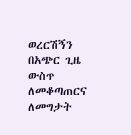ወረርሽኝን በአጭር ጊዜ ውስጥ ለመቆጣጠርና ለመግታት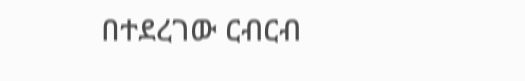በተደረገው ርብርብ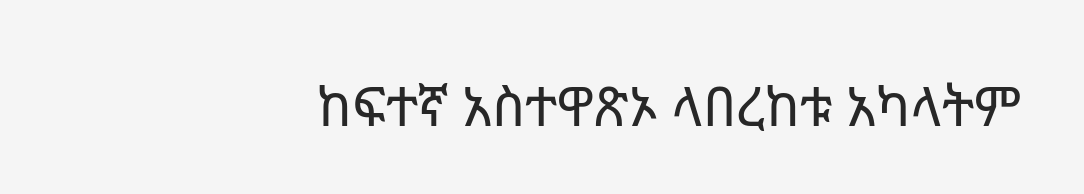ከፍተኛ አስተዋጽኦ ላበረከቱ አካላትም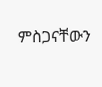ምስጋናቸውን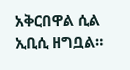አቅርበዋል ሲል ኢቢሲ ዘግቧል።